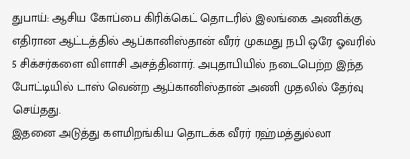துபாய்: ஆசிய கோப்பை கிரிக்கெட் தொடரில் இலங்கை அணிக்கு எதிரான ஆட்டத்தில் ஆப்கானிஸ்தான் வீரர் முகமது நபி ஒரே ஓவரில் 5 சிக்சர்களை விளாசி அசத்தினார். அபுதாபியில் நடைபெற்ற இந்த போட்டியில் டாஸ் வென்ற ஆப்கானிஸ்தான் அணி முதலில் தேர்வு செய்தது.
இதனை அடுத்து களமிறங்கிய தொடக்க வீரர் ரஹ்மத்துல்லா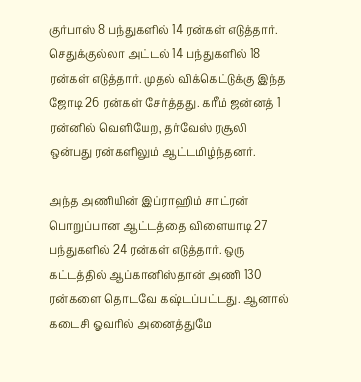குர்பாஸ் 8 பந்துகளில் 14 ரன்கள் எடுத்தார். செதுக்குல்லா அட்டல் 14 பந்துகளில் 18 ரன்கள் எடுத்தார். முதல் விக்கெட்டுக்கு இந்த ஜோடி 26 ரன்கள் சேர்த்தது. கரீம் ஜன்னத் 1 ரன்னில் வெளியேற, தர்வேஸ் ரசூலி ஒன்பது ரன்களிலும் ஆட்டமிழ்ந்தனர்.

அந்த அணியின் இப்ராஹிம் சாட்ரன் பொறுப்பான ஆட்டத்தை விளையாடி 27 பந்துகளில் 24 ரன்கள் எடுத்தார். ஒரு கட்டத்தில் ஆப்கானிஸ்தான் அணி 130 ரன்களை தொடவே கஷ்டப்பட்டது. ஆனால் கடைசி ஓவரில் அனைத்துமே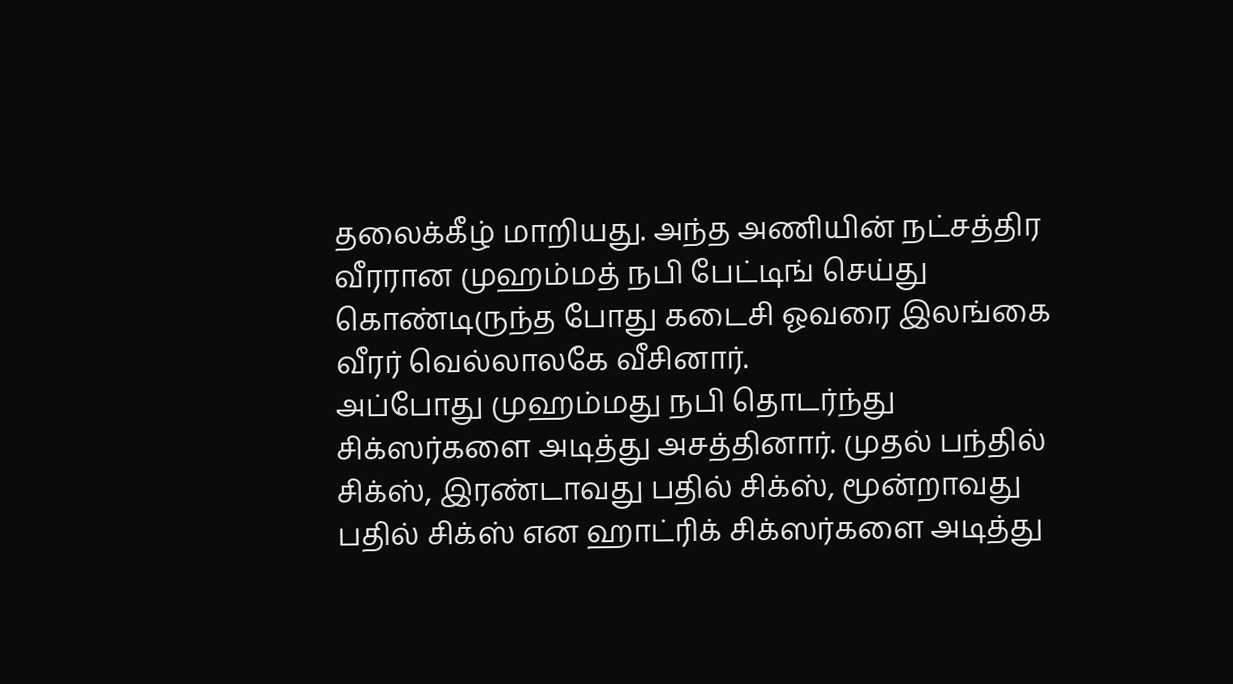தலைக்கீழ் மாறியது. அந்த அணியின் நட்சத்திர வீரரான முஹம்மத் நபி பேட்டிங் செய்து கொண்டிருந்த போது கடைசி ஓவரை இலங்கை வீரர் வெல்லாலகே வீசினார்.
அப்போது முஹம்மது நபி தொடர்ந்து சிக்ஸர்களை அடித்து அசத்தினார். முதல் பந்தில் சிக்ஸ், இரண்டாவது பதில் சிக்ஸ், மூன்றாவது பதில் சிக்ஸ் என ஹாட்ரிக் சிக்ஸர்களை அடித்து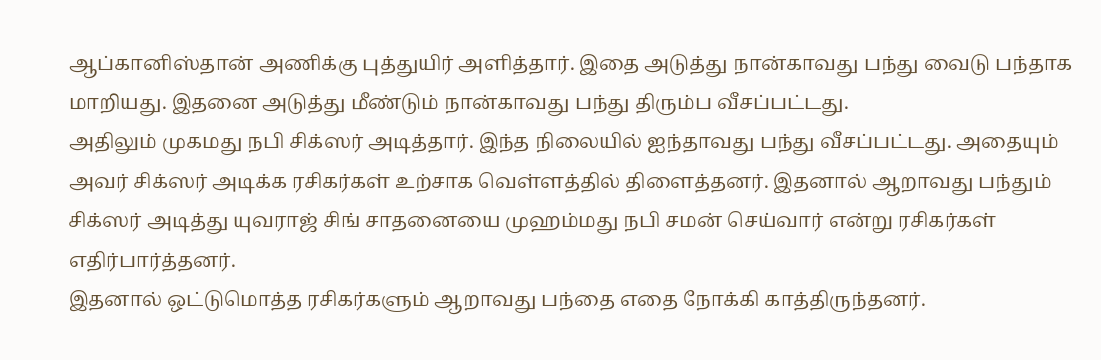ஆப்கானிஸ்தான் அணிக்கு புத்துயிர் அளித்தார். இதை அடுத்து நான்காவது பந்து வைடு பந்தாக மாறியது. இதனை அடுத்து மீண்டும் நான்காவது பந்து திரும்ப வீசப்பட்டது.
அதிலும் முகமது நபி சிக்ஸர் அடித்தார். இந்த நிலையில் ஐந்தாவது பந்து வீசப்பட்டது. அதையும் அவர் சிக்ஸர் அடிக்க ரசிகர்கள் உற்சாக வெள்ளத்தில் திளைத்தனர். இதனால் ஆறாவது பந்தும் சிக்ஸர் அடித்து யுவராஜ் சிங் சாதனையை முஹம்மது நபி சமன் செய்வார் என்று ரசிகர்கள் எதிர்பார்த்தனர்.
இதனால் ஒட்டுமொத்த ரசிகர்களும் ஆறாவது பந்தை எதை நோக்கி காத்திருந்தனர்.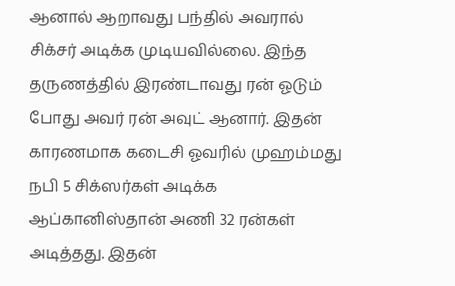ஆனால் ஆறாவது பந்தில் அவரால் சிக்சர் அடிக்க முடியவில்லை. இந்த தருணத்தில் இரண்டாவது ரன் ஓடும் போது அவர் ரன் அவுட் ஆனார். இதன் காரணமாக கடைசி ஓவரில் முஹம்மது நபி 5 சிக்ஸர்கள் அடிக்க ஆப்கானிஸ்தான் அணி 32 ரன்கள் அடித்தது. இதன்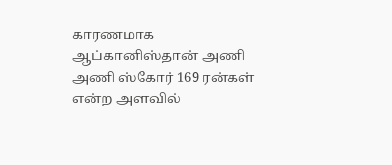காரணமாக ஆப்கானிஸ்தான் அணி அணி ஸ்கோர் 169 ரன்கள் என்ற அளவில்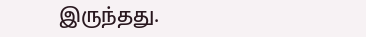இருந்தது.